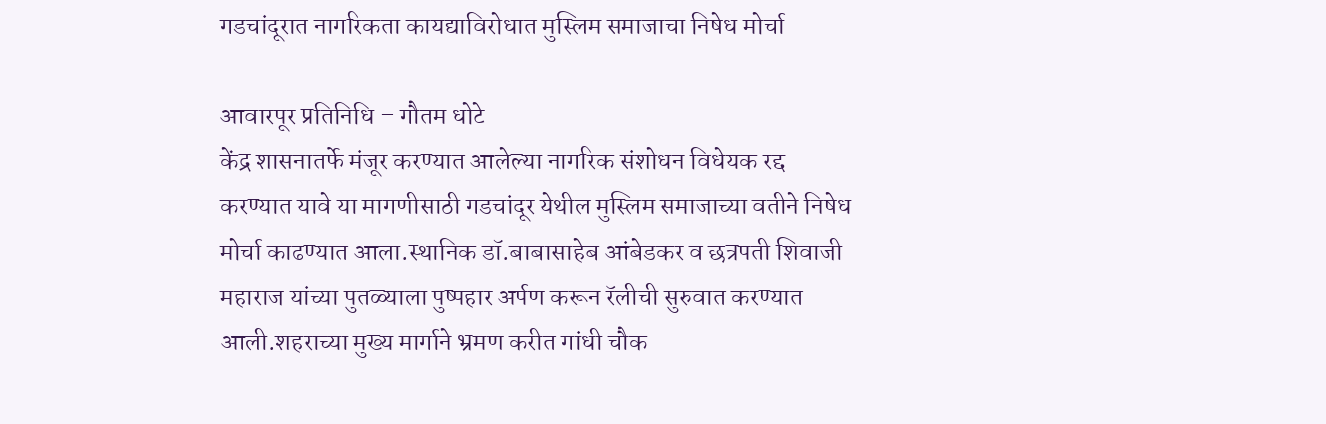गडचांदूरात नागरिकता कायद्याविरोधात मुस्लिम समाजाचा निषेध मोर्चा

आवारपूर प्रतिनिधि – गौतम धोटे
केंद्र शासनातर्फे मंजूर करण्यात आलेल्या नागरिक संशोधन विधेयक रद्द करण्यात यावे या मागणीसाठी गडचांदूर येथील मुस्लिम समाजाच्या वतीने निषेध मोर्चा काढण्यात आला.स्थानिक डॉ.बाबासाहेब आंबेडकर व छत्रपती शिवाजी महाराज यांच्या पुतळ्याला पुष्पहार अर्पण करून रॅलीची सुरुवात करण्यात आली.शहराच्या मुख्य मार्गाने भ्रमण करीत गांधी चौक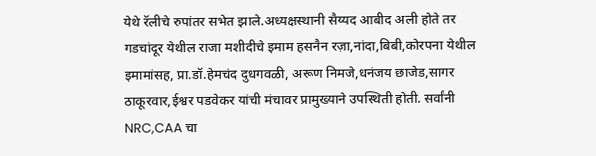येथे रॅलीचे रुपांतर सभेत झाले.अध्यक्षस्थानी सैय्यद आबीद अली होते तर गडचांदूर येथील राजा मशीदीचे इमाम हसनैन रज़ा,नांदा,बिबी,कोरपना येथील इमामांसह, प्रा.डॉ.हेमचंद दुधगवळी, अरूण निमजे,धनंजय छाजेड,सागर ठाकूरवार,ईश्वर पडवेकर यांची मंचावर प्रामुख्याने उपस्थिती होती. सर्वांनी NRC,CAA चा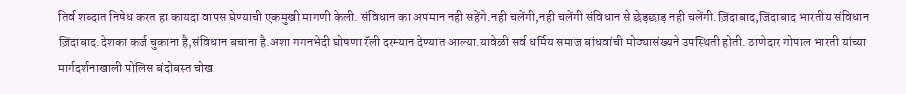तिर्व शब्दात निषेध करत हा कायदा वापस घेण्याची एकमुखी मागणी केली. संविधान का अपमान नही सहेंगे.नही चलेंगी,नही चलेंगी संविधान से छेड़छाड़ नही चलेंगी.ज़िंदाबाद,जिंदाबाद भारतीय संविधान ज़िंदाबाद.देशका कर्ज चुकाना है,संविधान बचाना है.अशा गगनभेदी घोषणा रॅली दरम्यान देण्यात आल्या.यावेळी सर्व धर्मिय समाज बांधवांची मोठ्यासंख्यने उपस्थिती होती. ठाणेदार गोपाल भारती यांच्या मार्गदर्शनाखाली पोलिस बंदोबस्त चोख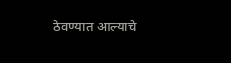ठेवण्यात आल्याचे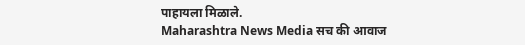पाहायला मिळाले.
Maharashtra News Media सच की आवाज